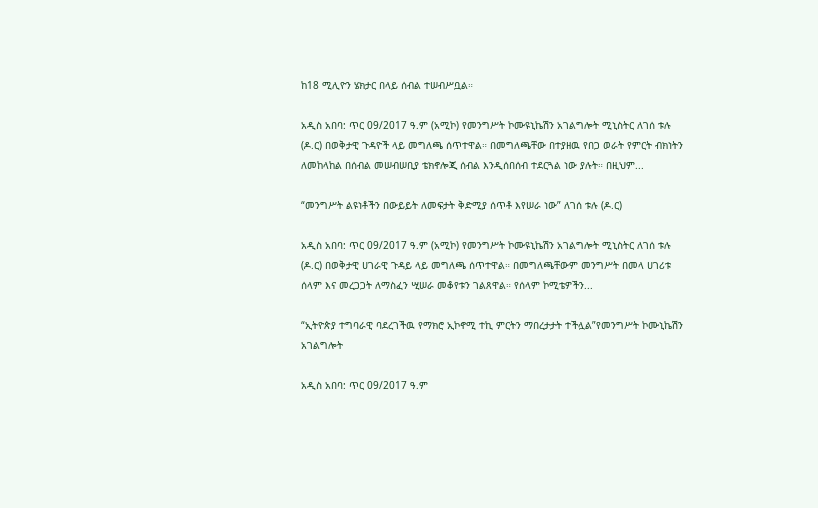ከ18 ሚሊዮን ሄክታር በላይ ሰብል ተሠብሥቧል።

አዲስ አበባ: ጥር 09/2017 ዓ.ም (አሚኮ) የመንግሥት ኮሙዩኒኬሽን አገልግሎት ሚኒስትር ለገሰ ቱሉ (ዶ.ር) በወቅታዊ ጉዳዮች ላይ መግለጫ ሰጥተዋል። በመግለጫቸው በተያዘዉ የበጋ ወራት የምርት ብክነትን ለመከላከል በሰብል መሠብሠቢያ ቴክኖሎጂ ሰብል እንዲሰበሰብ ተደርጓል ነው ያሉት። በዚህም...

“መንግሥት ልዩነቶችን በውይይት ለመፍታት ቅድሚያ ሰጥቶ እየሠራ ነው” ለገሰ ቱሉ (ዶ.ር)

አዲስ አበባ: ጥር 09/2017 ዓ.ም (አሚኮ) የመንግሥት ኮሙዩኒኬሽን አገልግሎት ሚኒስትር ለገሰ ቱሉ (ዶ.ር) በወቅታዊ ሀገራዊ ጉዳይ ላይ መግለጫ ሰጥተዋል። በመግለጫቸውም መንግሥት በመላ ሀገሪቱ ሰላም እና መረጋጋት ለማስፈን ሢሠራ መቆየቱን ገልጸዋል። የሰላም ኮሚቴዎችን...

“ኢትዮጵያ ተግባራዊ ባደረገችዉ የማክሮ ኢኮኖሚ ተኪ ምርትን ማበረታታት ተችሏል”የመንግሥት ኮሙኒኬሽን አገልግሎት

አዲስ አበባ: ጥር 09/2017 ዓ.ም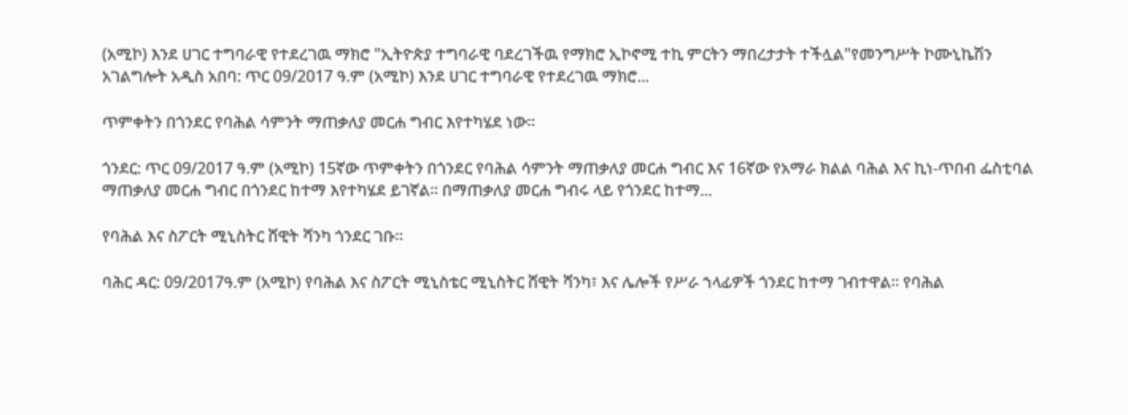(አሚኮ) እንደ ሀገር ተግባራዊ የተደረገዉ ማክሮ "ኢትዮጵያ ተግባራዊ ባደረገችዉ የማክሮ ኢኮኖሚ ተኪ ምርትን ማበረታታት ተችሏል"የመንግሥት ኮሙኒኬሽን አገልግሎት አዲስ አበባ: ጥር 09/2017 ዓ.ም (አሚኮ) እንደ ሀገር ተግባራዊ የተደረገዉ ማክሮ...

ጥምቀትን በጎንደር የባሕል ሳምንት ማጠቃለያ መርሐ ግብር እየተካሄደ ነው።

ጎንደር: ጥር 09/2017 ዓ.ም (አሚኮ) 15ኛው ጥምቀትን በጎንደር የባሕል ሳምንት ማጠቃለያ መርሐ ግብር እና 16ኛው የአማራ ክልል ባሕል እና ኪነ-ጥበብ ፌስቲባል ማጠቃለያ መርሐ ግብር በጎንደር ከተማ እየተካሄደ ይገኛል። በማጠቃለያ መርሐ ግብሩ ላይ የጎንደር ከተማ...

የባሕል እና ስፖርት ሚኒስትር ሸዊት ሻንካ ጎንደር ገቡ።

ባሕር ዳር: 09/2017ዓ.ም (አሚኮ) የባሕል እና ስፖርት ሚኒስቴር ሚኒስትር ሸዊት ሻንካ፣ እና ሌሎች የሥራ ኀላፊዎች ጎንደር ከተማ ገብተዋል። የባሕል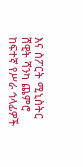እና ስፖርት ሚኒስትር ሸዊት ሻንካ ጨምሮ ከፍተኛ የሥራ ኅላፊዎች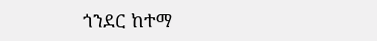ጎንደር ከተማ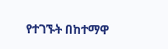የተገኙት በከተማዋ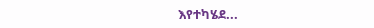እየተካሄደ...